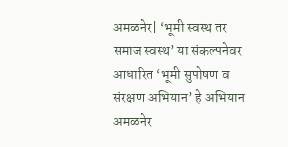अमळनेर| ‘भूमी स्वस्थ तर समाज स्वस्थ’ या संकल्पनेवर आधारित ‘भूमी सुपोषण व संरक्षण अभियान’ हे अभियान अमळनेर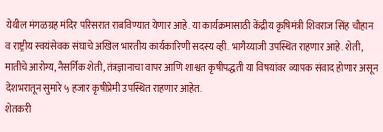येथील मंगळग्रह मंदिर परिसरात राबविण्यात येणार आहे. या कार्यक्रमासाठी केंद्रीय कृषिमंत्री शिवराज सिंह चौहान व राष्ट्रीय स्वयंसेवक संघाचे अखिल भारतीय कार्यकारिणी सदस्य व्ही. भागैय्याजी उपस्थित राहणार आहे. शेती, मातीचे आरोग्य, नैसर्गिक शेती, तंत्रज्ञानाचा वापर आणि शाश्वत कृषीपद्धती या विषयांवर व्यापक संवाद होणार असून देशभरातून सुमारे ५ हजार कृषीप्रेमी उपस्थित राहणार आहेत.
शेतकरी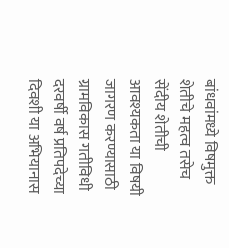बांधवांमध्ये विषमुक्त शेतीचे महत्व तसेच सेंदीय शेतीची आवश्यकता या विषयी जागरण करण्यासाठी ग्रामविकास गतीविधी दरवर्षी वर्ष प्रतिपदेच्या दिवशी या अभियानास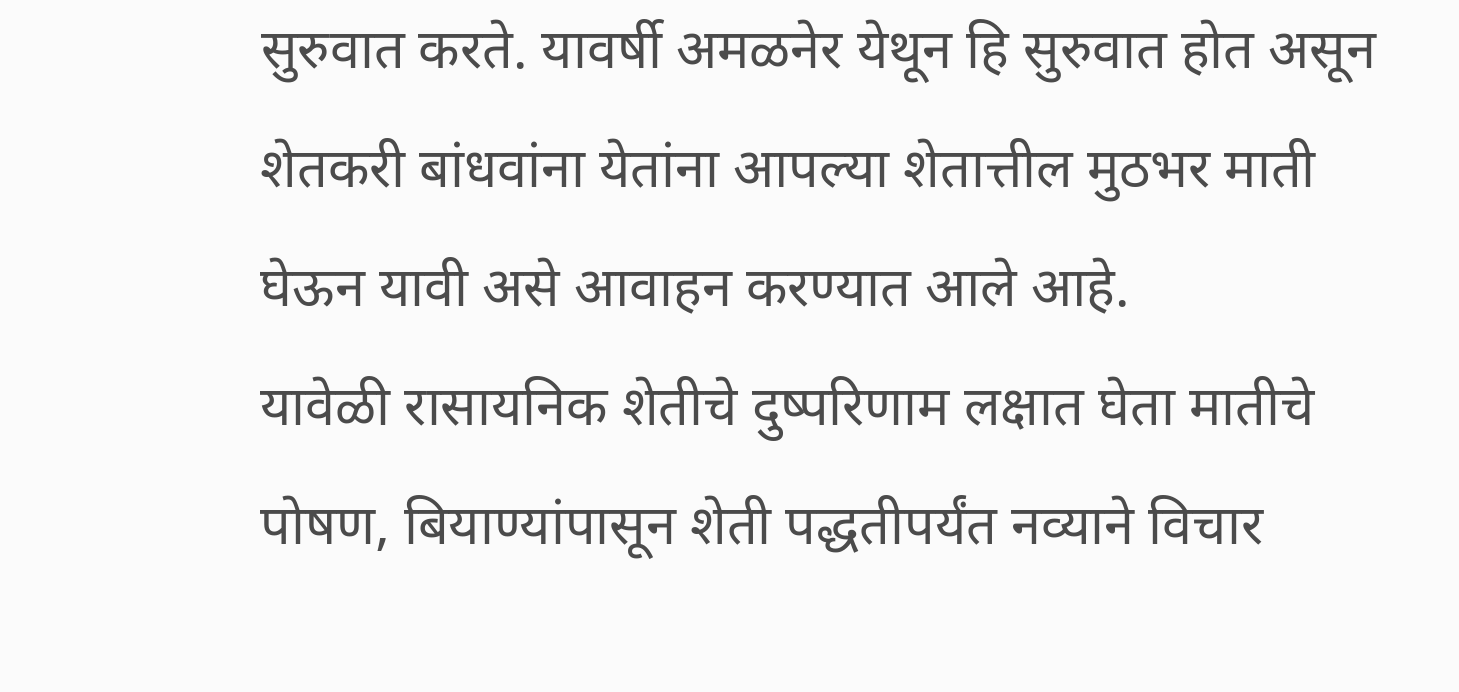सुरुवात करते. यावर्षी अमळनेर येथून हि सुरुवात होत असून शेतकरी बांधवांना येतांना आपल्या शेतात्तील मुठभर माती घेऊन यावी असे आवाहन करण्यात आले आहे.
यावेळी रासायनिक शेतीचे दुष्परिणाम लक्षात घेता मातीचे पोषण, बियाण्यांपासून शेती पद्धतीपर्यंत नव्याने विचार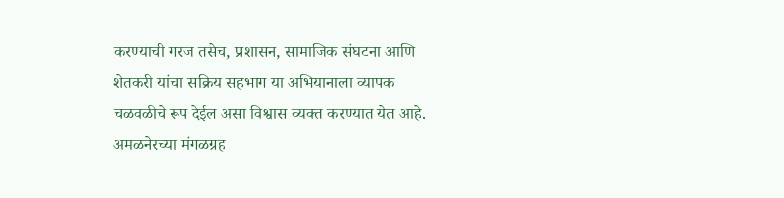करण्याची गरज तसेच, प्रशासन, सामाजिक संघटना आणि शेतकरी यांचा सक्रिय सहभाग या अभियानाला व्यापक चळवळीचे रूप देईल असा विश्वास व्यक्त करण्यात येत आहे. अमळनेरच्या मंगळग्रह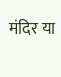मंदिर या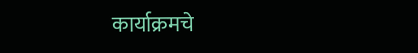कार्याक्रमचे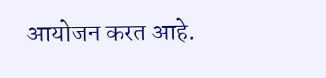आयोजन करत आहे.